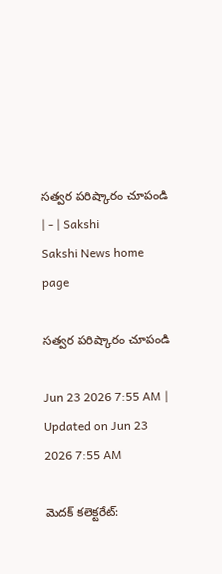సత్వర పరిష్కారం చూపండి | - | Sakshi
Sakshi News home page

సత్వర పరిష్కారం చూపండి

Jun 23 2026 7:55 AM | Updated on Jun 23 2026 7:55 AM

మెదక్‌ కలెక్టరేట్‌: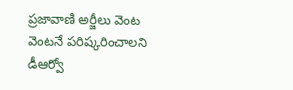ప్రజావాణి అర్జీలు వెంట వెంటనే పరిష్కరించాలని డీఆర్వో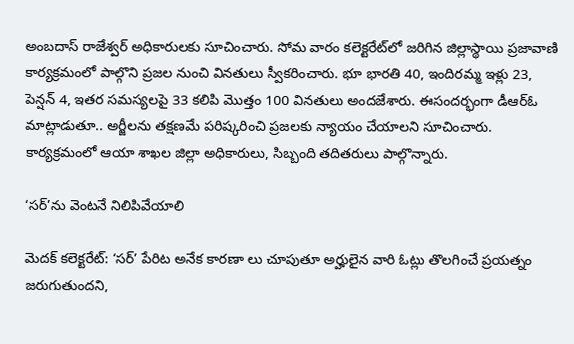అంబదాస్‌ రాజేశ్వర్‌ అధికారులకు సూచించారు. సోమ వారం కలెక్టరేట్‌లో జరిగిన జిల్లాస్థాయి ప్రజావాణి కార్యక్రమంలో పాల్గొని ప్రజల నుంచి వినతులు స్వీకరించారు. భూ భారతి 40, ఇందిరమ్మ ఇళ్లు 23, పెన్షన్‌ 4, ఇతర సమస్యలపై 33 కలిపి మొత్తం 100 వినతులు అందజేశారు. ఈసందర్భంగా డీఆర్‌ఓ మాట్లాడుతూ.. అర్జీలను తక్షణమే పరిష్కరించి ప్రజలకు న్యాయం చేయాలని సూచించారు. కార్యక్రమంలో ఆయా శాఖల జిల్లా అధికారులు, సిబ్బంది తదితరులు పాల్గొన్నారు.

‘సర్‌’ను వెంటనే నిలిపివేయాలి

మెదక్‌ కలెక్టరేట్‌: ‘సర్‌’ పేరిట అనేక కారణా లు చూపుతూ అర్హులైన వారి ఓట్లు తొలగించే ప్రయత్నం జరుగుతుందని,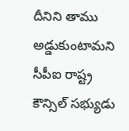దీనిని తాము అడ్డుకుంటామని సీపీఐ రాష్ట్ర కౌన్సిల్‌ సభ్యుడు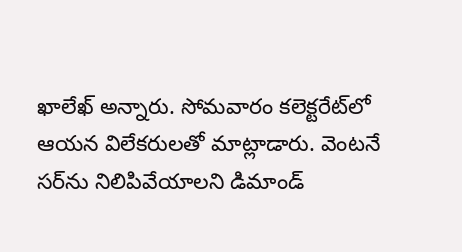ఖాలేఖ్‌ అన్నారు. సోమవారం కలెక్టరేట్‌లో ఆయన విలేకరులతో మాట్లాడారు. వెంటనే సర్‌ను నిలిపివేయాలని డిమాండ్‌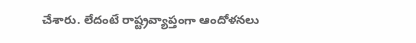చేశారు. లేదంటే రాష్ట్రవ్యాప్తంగా ఆందోళనలు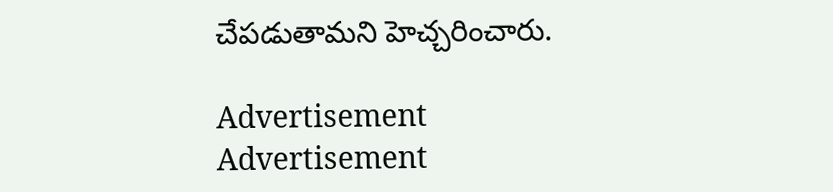చేపడుతామని హెచ్చరించారు.

Advertisement
Advertisement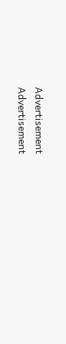Advertisement
Advertisement